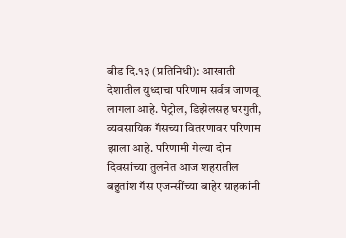बीड दि.१३ (प्रतिनिधी): आखाती देशातील युध्दाचा परिणाम सर्वत्र जाणवू लागला आहे. पेट्रोल, डिझेलसह घरगुती, व्यवसायिक गॅसच्या वितरणावर परिणाम झाला आहे. परिणामी गेल्या दोन दिवसांच्या तुलनेत आज शहरातील बहुतांश गॅस एजन्सींच्या बाहेर ग्राहकांनी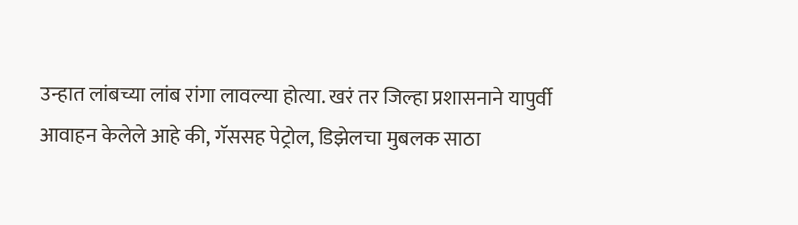उन्हात लांबच्या लांब रांगा लावल्या होत्या. खरं तर जिल्हा प्रशासनाने यापुर्वी आवाहन केलेले आहे की, गॅससह पेट्रोल, डिझेलचा मुबलक साठा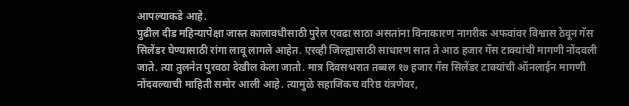आपल्याकडे आहे.
पुढील दीड महिन्यापेक्षा जास्त कालावधीसाठी पुरेल एवढा साठा असतांना विनाकारण नागरीक अफवांवर विश्वास ठेवून गॅस सिलेंडर घेण्यासाठी रांगा लावू लागले आहेत. एरव्ही जिल्ह्यासाठी साधारण सात ते आठ हजार गॅस टाक्यांची मागणी नोंदवली जाते. त्या तुलनेत पुरवठा देखील केला जातो. मात्र दिवसभरात तब्बल १७ हजार गॅस सिलेंडर टाक्यांची ऑनलाईन मागणी नोंदवल्याची माहिती समोर आली आहे. त्यामुळे सहाजिकच वरिष्ठ यंत्रणेवर,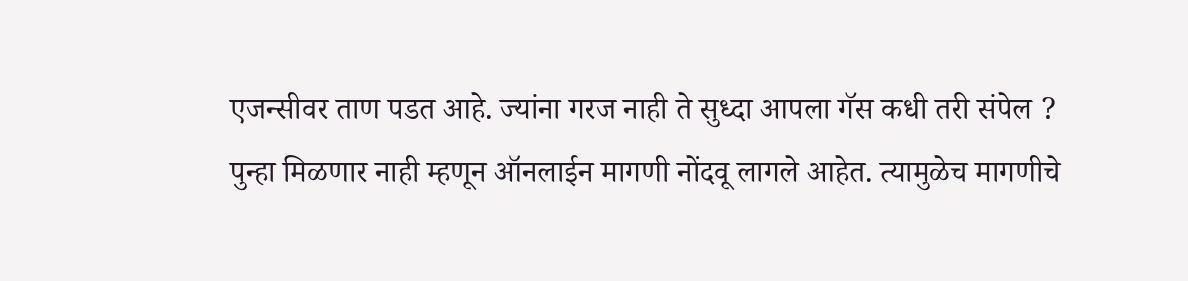एजन्सीवर ताण पडत आहे. ज्यांना गरज नाही ते सुध्दा आपला गॅस कधी तरी संपेल ? पुन्हा मिळणार नाही म्हणून ऑनलाईन मागणी नोंदवू लागले आहेत. त्यामुळेच मागणीचे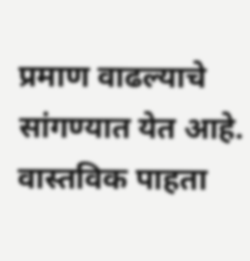प्रमाण वाढल्याचे सांगण्यात येत आहे. वास्तविक पाहता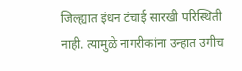जिल्ह्यात इंधन टंचाई सारखी परिस्थिती नाही. त्यामुळे नागरीकांना उन्हात उगीच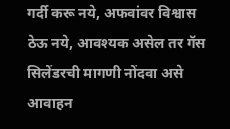गर्दी करू नये, अफवांवर विश्वास ठेऊ नये, आवश्यक असेल तर गॅस सिलेंडरची मागणी नोंदवा असे आवाहन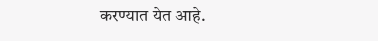करण्यात येत आहे.